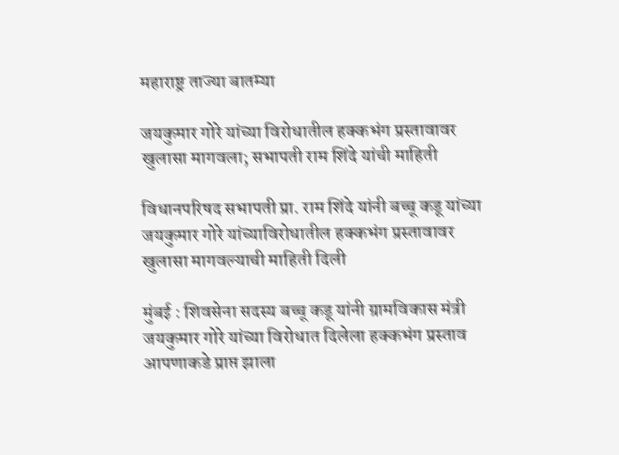महाराष्ट्र ताज्या बातम्या

जयकुमार गोरे यांच्या विरोधातील हक्कभंग प्रस्तावावर खुलासा मागवला; सभापती राम शिंदे यांची माहिती

विधानपरिषद सभापती प्रा. राम शिंदे यांनी बच्चू कडू यांच्या जयकुमार गोरे यांच्याविरोधातील हक्कभंग प्रस्तावावर खुलासा मागवल्याची माहिती दिली

मुंबई : शिवसेना सदस्य बच्चू कडू यांनी ग्रामविकास मंत्री जयकुमार गोरे यांच्या विरोधात दिलेला हक्कभंग प्रस्ताव आपणाकडे प्राप्त झाला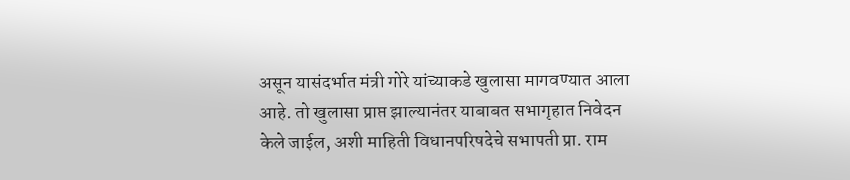असून यासंदर्भात मंत्री गोरे यांच्याकडे खुलासा मागवण्यात आला आहे. तो खुलासा प्राप्त झाल्यानंतर याबाबत सभागृहात निवेदन केले जाईल, अशी माहिती विधानपरिषदेचे सभापती प्रा. राम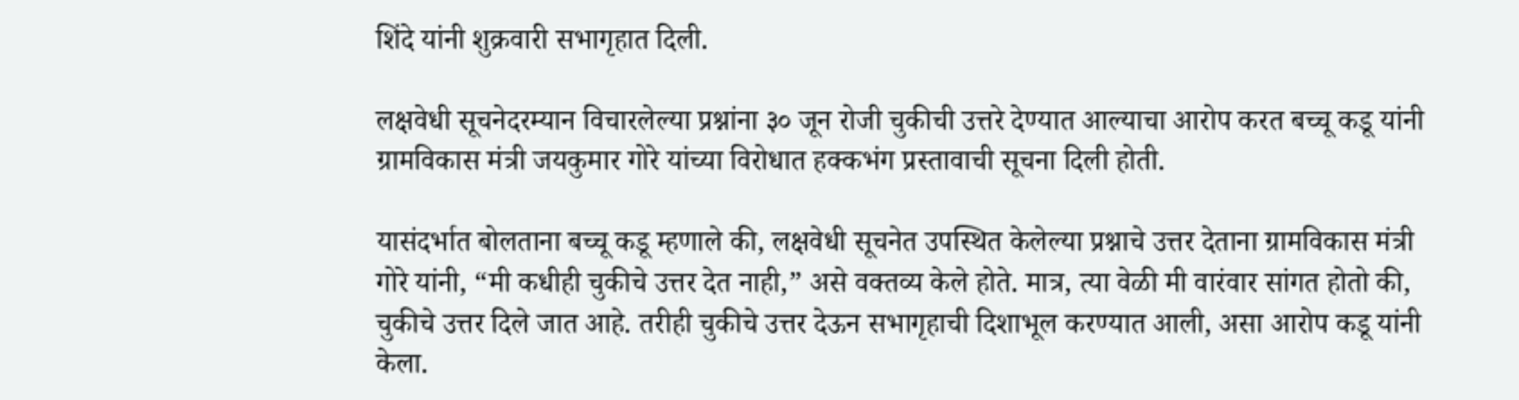शिंदे यांनी शुक्रवारी सभागृहात दिली.

लक्षवेधी सूचनेदरम्यान विचारलेल्या प्रश्नांना ३० जून रोजी चुकीची उत्तरे देण्यात आल्याचा आरोप करत बच्चू कडू यांनी ग्रामविकास मंत्री जयकुमार गोरे यांच्या विरोधात हक्कभंग प्रस्तावाची सूचना दिली होती.

यासंदर्भात बोलताना बच्चू कडू म्हणाले की, लक्षवेधी सूचनेत उपस्थित केलेल्या प्रश्नाचे उत्तर देताना ग्रामविकास मंत्री गोरे यांनी, “मी कधीही चुकीचे उत्तर देत नाही,” असे वक्तव्य केले होते. मात्र, त्या वेळी मी वारंवार सांगत होतो की, चुकीचे उत्तर दिले जात आहे. तरीही चुकीचे उत्तर देऊन सभागृहाची दिशाभूल करण्यात आली, असा आरोप कडू यांनी केला.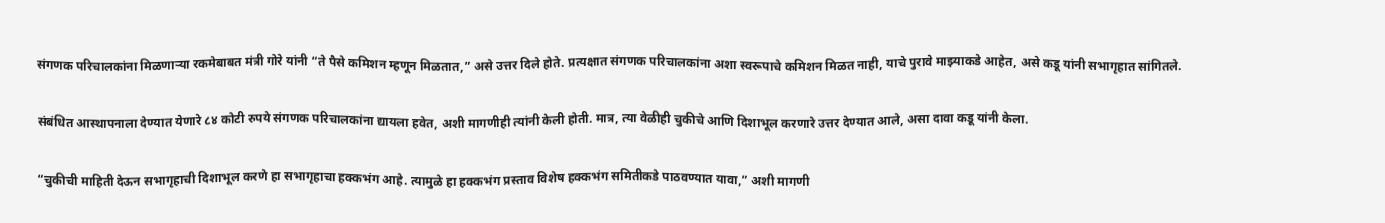संगणक परिचालकांना मिळणाऱ्या रकमेबाबत मंत्री गोरे यांनी “ते पैसे कमिशन म्हणून मिळतात,” असे उत्तर दिले होते. प्रत्यक्षात संगणक परिचालकांना अशा स्वरूपाचे कमिशन मिळत नाही, याचे पुरावे माझ्याकडे आहेत, असे कडू यांनी सभागृहात सांगितले.

संबंधित आस्थापनाला देण्यात येणारे ८४ कोटी रुपये संगणक परिचालकांना द्यायला हवेत, अशी मागणीही त्यांनी केली होती. मात्र, त्या वेळीही चुकीचे आणि दिशाभूल करणारे उत्तर देण्यात आले, असा दावा कडू यांनी केला.

“चुकीची माहिती देऊन सभागृहाची दिशाभूल करणे हा सभागृहाचा हक्कभंग आहे. त्यामुळे हा हक्कभंग प्रस्ताव विशेष हक्कभंग समितीकडे पाठवण्यात यावा,” अशी मागणी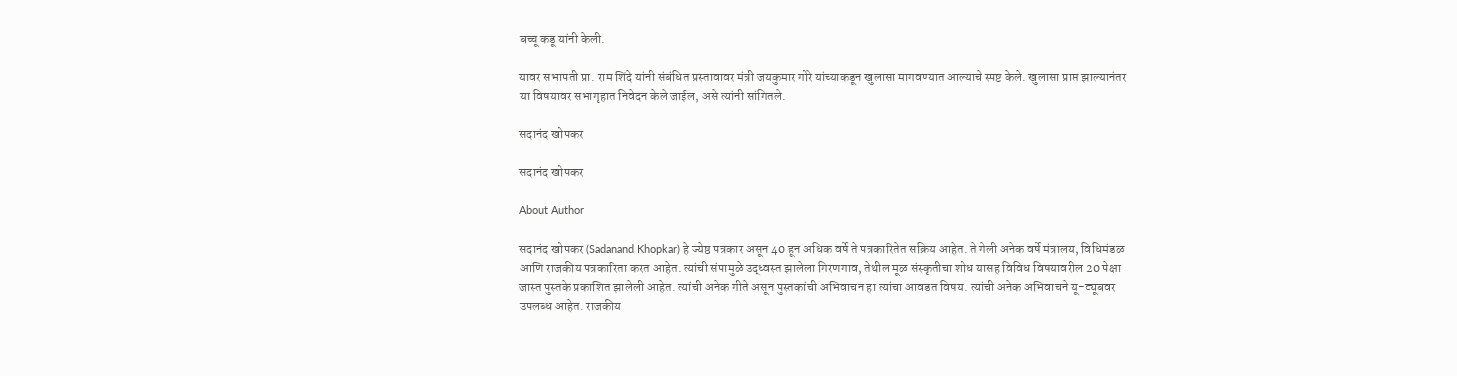बच्चू कडू यांनी केली.

यावर सभापती प्रा. राम शिंदे यांनी संबंधित प्रस्तावावर मंत्री जयकुमार गोरे यांच्याकडून खुलासा मागवण्यात आल्याचे स्पष्ट केले. खुलासा प्राप्त झाल्यानंतर या विषयावर सभागृहात निवेदन केले जाईल, असे त्यांनी सांगितले.

सदानंद खोपकर

सदानंद खोपकर

About Author

सदानंद खोपकर (Sadanand Khopkar) हे ज्येष्ठ पत्रकार असून 40 हून अधिक वर्षे ते पत्रकारितेत सक्रिय आहेत. ते गेली अनेक वर्षे मंत्रालय, विधिमंडळ आणि राजकीय पत्रकारिता करत आहेत. त्यांची संपामुळे उद्ध्वस्त झालेला गिरणगाव, तेथील मूळ संस्कृतीचा शोध यासह विविध विषयावरील 20 पेक्षा जास्त पुस्तके प्रकाशित झालेली आहेत. त्यांची अनेक गीते असून पुस्तकांची अभिवाचन हा त्यांचा आवडत विषय. त्यांची अनेक अभिवाचने यू-ट्यूबवर उपलब्ध आहेत. राजकीय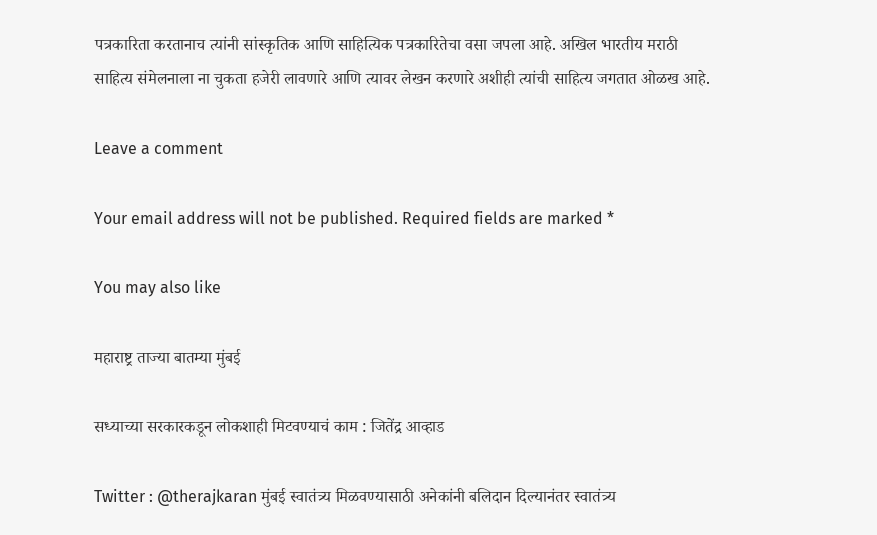पत्रकारिता करतानाच त्यांनी सांस्कृतिक आणि साहित्यिक पत्रकारितेचा वसा जपला आहे. अखिल भारतीय मराठी साहित्य संमेलनाला ना चुकता हजेरी लावणारे आणि त्यावर लेखन करणारे अशीही त्यांची साहित्य जगतात ओळख आहे.

Leave a comment

Your email address will not be published. Required fields are marked *

You may also like

महाराष्ट्र ताज्या बातम्या मुंबई

सध्याच्या सरकारकडून लोकशाही मिटवण्याचं काम : जितेंद्र आव्हाड

Twitter : @therajkaran मुंबई स्वातंत्र्य मिळवण्यासाठी अनेकांनी बलिदान दिल्यानंतर स्वातंत्र्य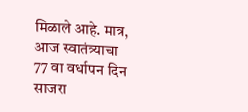मिळाले आहे. मात्र, आज स्वातंत्र्याचा 77 वा वर्धापन दिन साजरा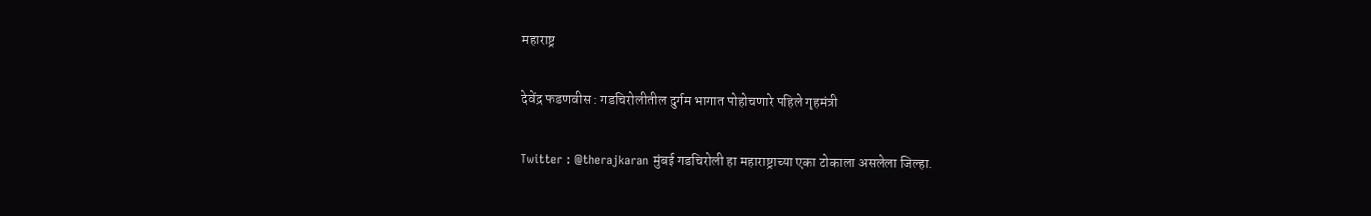महाराष्ट्र

देवेंद्र फडणवीस : गडचिरोलीतील दुर्गम भागात पोहोचणारे पहिले गृहमंत्री

Twitter : @therajkaran मुंबई गडचिरोली हा महाराष्ट्राच्या एका टोकाला असलेला जिल्हा.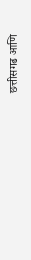छत्तीसगढ आणि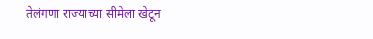तेलंगणा राज्याच्या सीमेला खेटून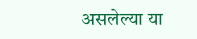असलेल्या या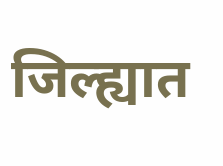जिल्ह्यात